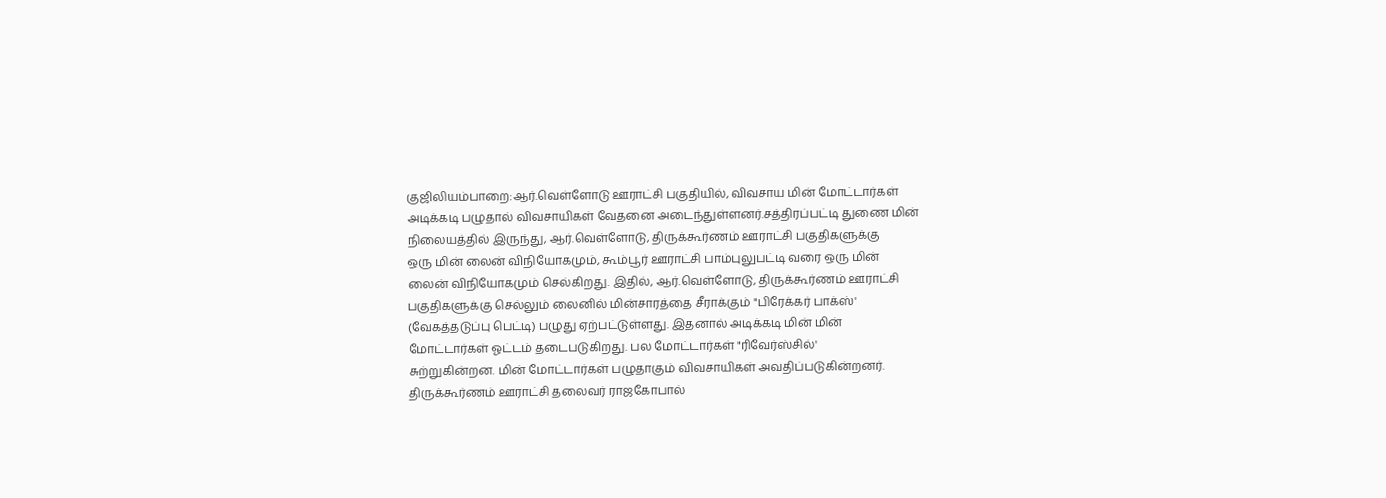குஜிலியம்பாறை:ஆர்.வெள்ளோடு ஊராட்சி பகுதியில், விவசாய மின் மோட்டார்கள்
அடிக்கடி பழுதால் விவசாயிகள் வேதனை அடைந்துள்ளனர்.சத்திரப்பட்டி துணை மின்
நிலையத்தில் இருந்து, ஆர்.வெள்ளோடு, திருக்கூர்ணம் ஊராட்சி பகுதிகளுக்கு
ஒரு மின் லைன் விநியோகமும், கூம்பூர் ஊராட்சி பாம்புலுபட்டி வரை ஒரு மின்
லைன் விநியோகமும் செல்கிறது. இதில், ஆர்.வெள்ளோடு, திருக்கூர்ணம் ஊராட்சி
பகுதிகளுக்கு செல்லும் லைனில் மின்சாரத்தை சீராக்கும் "பிரேக்கர் பாக்ஸ்'
(வேகத்தடுப்பு பெட்டி) பழுது ஏற்பட்டுள்ளது. இதனால் அடிக்கடி மின் மின்
மோட்டார்கள் ஓட்டம் தடைபடுகிறது. பல மோட்டார்கள் "ரிவேர்ஸ்சில்'
சுற்றுகின்றன. மின் மோட்டார்கள் பழுதாகும் விவசாயிகள் அவதிப்படுகின்றனர்.
திருக்கூர்ணம் ஊராட்சி தலைவர் ராஜகோபால்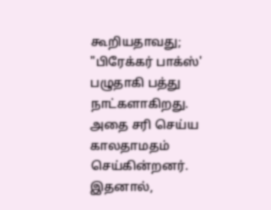கூறியதாவது; "பிரேக்கர் பாக்ஸ்'
பழுதாகி பத்து நாட்களாகிறது. அதை சரி செய்ய காலதாமதம் செய்கின்றனர்.
இதனால்,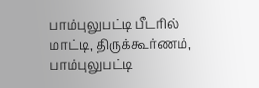பாம்புலுபட்டி பீடரில் மாட்டி, திருக்கூர்ணம், பாம்புலுபட்டி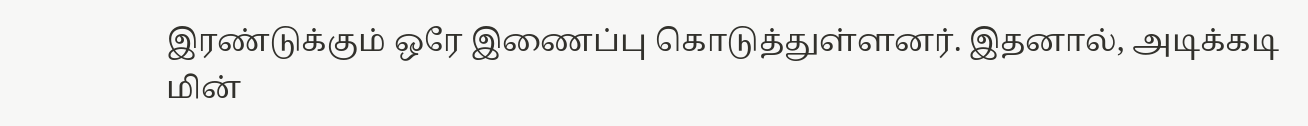இரண்டுக்கும் ஒரே இணைப்பு கொடுத்துள்ளனர். இதனால், அடிக்கடி மின்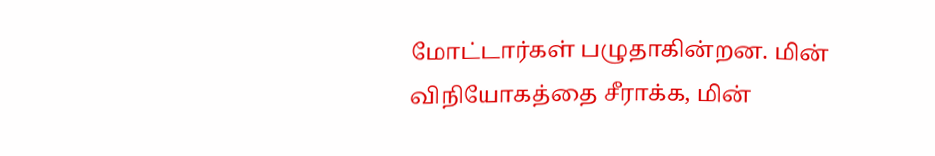மோட்டார்கள் பழுதாகின்றன. மின் விநியோகத்தை சீராக்க, மின்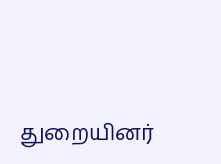துறையினர்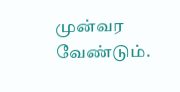முன்வர
வேண்டும்.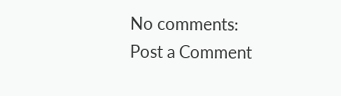No comments:
Post a Comment